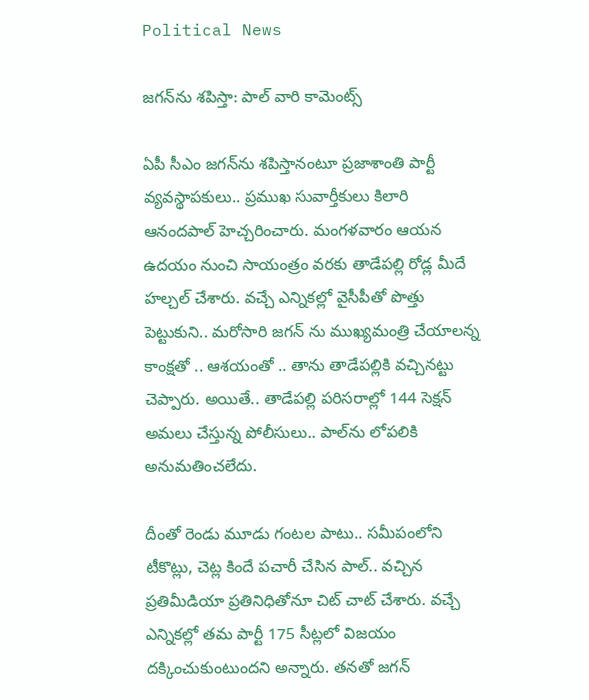Political News

జ‌గ‌న్‌ను శ‌పిస్తా: పాల్ వారి కామెంట్స్‌

ఏపీ సీఎం జ‌గ‌న్‌ను శ‌పిస్తానంటూ ప్ర‌జాశాంతి పార్టీ వ్య‌వ‌స్థాప‌కులు.. ప్ర‌ముఖ సువార్తీకులు కిలారి ఆనంద‌పాల్ హెచ్చ‌రించారు. మంగ‌ళ‌వారం ఆయ‌న ఉద‌యం నుంచి సాయంత్రం వ‌ర‌కు తాడేప‌ల్లి రోడ్ల మీదే హ‌ల్చ‌ల్ చేశారు. వ‌చ్చే ఎన్నిక‌ల్లో వైసీపీతో పొత్తు పెట్టుకుని.. మ‌రోసారి జ‌గ‌న్ ను ముఖ్య‌మంత్రి చేయాల‌న్న కాంక్ష‌తో .. ఆశ‌యంతో .. తాను తాడేప‌ల్లికి వ‌చ్చిన‌ట్టు చెప్పారు. అయితే.. తాడేప‌ల్లి ప‌రిస‌రాల్లో 144 సెక్ష‌న్ అమ‌లు చేస్తున్న పోలీసులు.. పాల్‌ను లోప‌లికి అనుమ‌తించ‌లేదు.

దీంతో రెండు మూడు గంట‌ల పాటు.. స‌మీపంలోని టీకొట్లు, చెట్ల కిందే ప‌చారీ చేసిన పాల్.. వ‌చ్చిన ప్ర‌తిమీడియా ప్ర‌తినిధితోనూ చిట్ చాట్ చేశారు. వ‌చ్చే ఎన్నిక‌ల్లో త‌మ పార్టీ 175 సీట్ల‌లో విజ‌యం ద‌క్కించుకుంటుంద‌ని అన్నారు. త‌న‌తో జ‌గ‌న్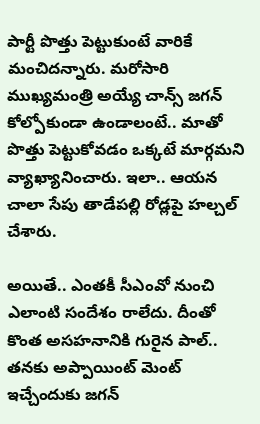పార్టీ పొత్తు పెట్టుకుంటే వారికే మంచిద‌న్నారు. మ‌రోసారి ముఖ్య‌మంత్రి అయ్యే చాన్స్ జ‌గ‌న్ కోల్పోకుండా ఉండాలంటే.. మాతో పొత్తు పెట్టుకోవ‌డం ఒక్క‌టే మార్గ‌మ‌ని వ్యాఖ్యానించారు. ఇలా.. ఆయ‌న చాలా సేపు తాడేప‌ల్లి రోడ్లపై హ‌ల్చ‌ల్ చేశారు.

అయితే.. ఎంత‌కీ సీఎంవో నుంచి ఎలాంటి సందేశం రాలేదు. దీంతో కొంత అస‌హ‌నానికి గురైన పాల్.. త‌న‌కు అప్పాయింట్ మెంట్ ఇచ్చేందుకు జ‌గ‌న్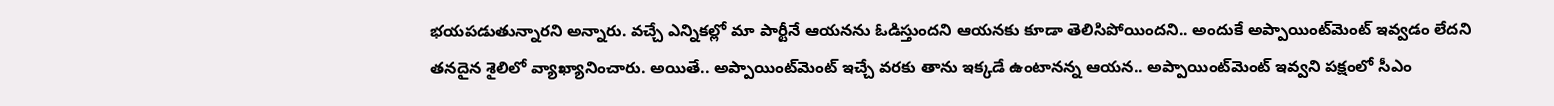భ‌య‌ప‌డుతున్నార‌ని అన్నారు. వ‌చ్చే ఎన్నిక‌ల్లో మా పార్టీనే ఆయ‌న‌ను ఓడిస్తుంద‌ని ఆయ‌న‌కు కూడా తెలిసిపోయింద‌ని.. అందుకే అప్పాయింట్‌మెంట్ ఇవ్వడం లేద‌ని త‌న‌దైన శైలిలో వ్యాఖ్యానించారు. అయితే.. అప్పాయింట్‌మెంట్ ఇచ్చే వ‌ర‌కు తాను ఇక్క‌డే ఉంటాన‌న్న ఆయ‌న‌.. అప్పాయింట్‌మెంట్ ఇవ్వ‌ని ప‌క్షంలో సీఎం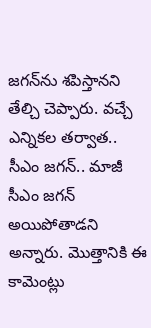జ‌గ‌న్‌ను శ‌పిస్తాన‌ని తేల్చి చెప్పారు. వ‌చ్చే ఎన్నిక‌ల త‌ర్వాత‌.. సీఎం జ‌గ‌న్‌.. మాజీ సీఎం జ‌గ‌న్ అయిపోతాడ‌ని అన్నారు. మొత్తానికి ఈ కామెంట్లు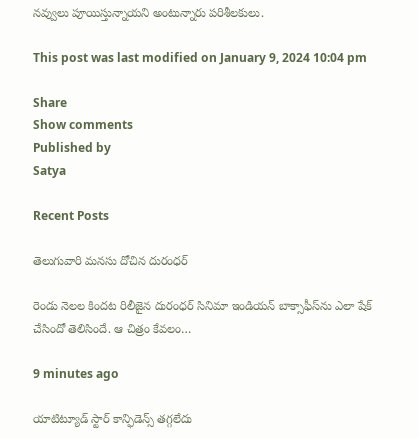న‌వ్వులు పూయిస్తున్నాయ‌ని అంటున్నారు ప‌రిశీల‌కులు.

This post was last modified on January 9, 2024 10:04 pm

Share
Show comments
Published by
Satya

Recent Posts

తెలుగువారి మ‌న‌సు దోచిన‌ దురంధ‌ర్

రెండు నెల‌ల కింద‌ట రిలీజైన దురంధ‌ర్ సినిమా ఇండియ‌న్ బాక్సాఫీస్‌ను ఎలా షేక్ చేసిందో తెలిసిందే. ఆ చిత్రం కేవ‌లం…

9 minutes ago

యాటిట్యూడ్ స్టార్ కాన్ఫిడెన్స్ త‌గ్గ‌లేదు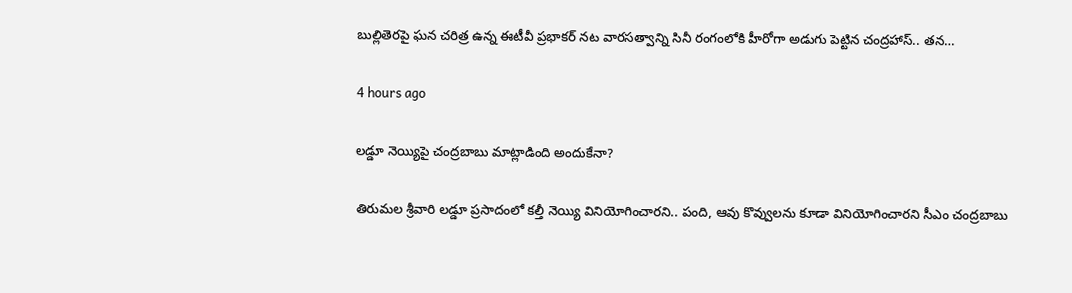బుల్లితెర‌పై ఘ‌న చ‌రిత్ర ఉన్న ఈటీవీ ప్ర‌భాక‌ర్ న‌ట‌ వార‌స‌త్వాన్ని సినీ రంగంలోకి హీరోగా అడుగు పెట్టిన చంద్ర‌హాస్.. త‌న…

4 hours ago

లడ్డూ నెయ్యిపై చంద్రబాబు మాట్లాడింది అందుకేనా?

తిరుమల శ్రీవారి ల‌డ్డూ ప్ర‌సాదంలో క‌ల్తీ నెయ్యి వినియోగించార‌ని.. పంది, ఆవు కొవ్వుల‌ను కూడా వినియోగించార‌ని సీఎం చంద్ర‌బాబు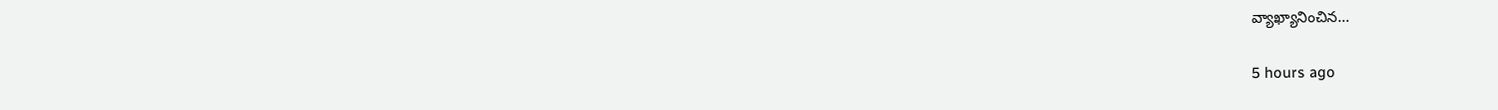వ్యాఖ్యానించిన…

5 hours ago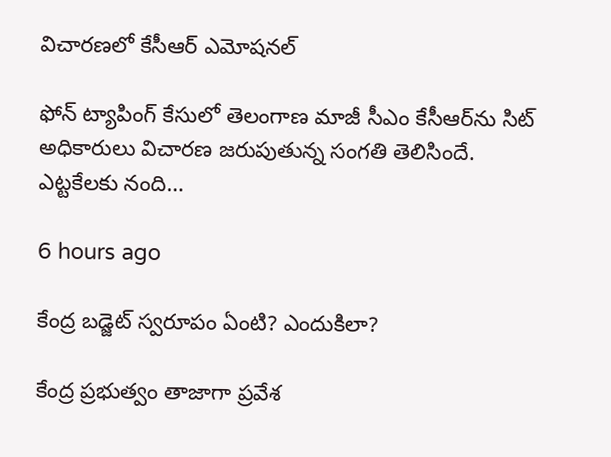విచారణలో కేసీఆర్ ఎమోషనల్

ఫోన్ ట్యాపింగ్ కేసులో తెలంగాణ మాజీ సీఎం కేసీఆర్‌ను సిట్ అధికారులు విచారణ జరుపుతున్న సంగతి తెలిసిందే. ఎట్టకేలకు నంది…

6 hours ago

కేంద్ర బ‌డ్జెట్ స్వ‌రూపం ఏంటి? ఎందుకిలా?

కేంద్ర ప్ర‌భుత్వం తాజాగా ప్ర‌వేశ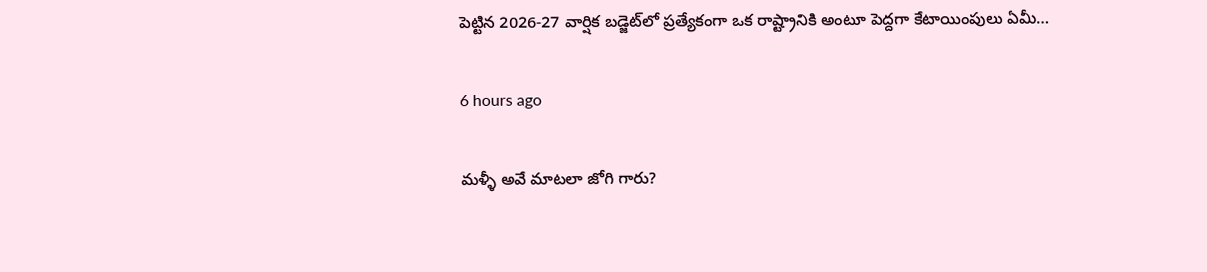పెట్టిన 2026-27 వార్షిక బ‌డ్జెట్‌లో ప్ర‌త్యేకంగా ఒక రాష్ట్రానికి అంటూ పెద్ద‌గా కేటాయింపులు ఏమీ…

6 hours ago

మళ్ళీ అవే మాటలా జోగి గారు?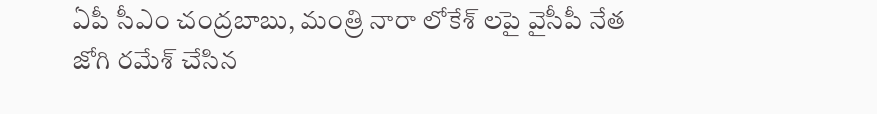ఏపీ సీఎం చంద్రబాబు, మంత్రి నారా లోకేశ్ లపై వైసీపీ నేత జోగి రమేశ్ చేసిన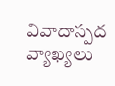వివాదాస్పద వ్యాఖ్యలు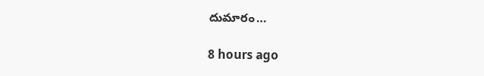దుమారం…

8 hours ago